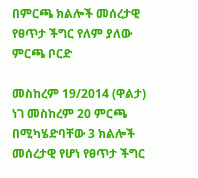በምርጫ ክልሎች መሰረታዊ የፀጥታ ችግር የለም ያለው ምርጫ ቦርድ

መስከረም 19/2014 (ዋልታ) ነገ መስከረም 20 ምርጫ በሚካሄድባቸው 3 ክልሎች መሰረታዊ የሆነ የፀጥታ ችግር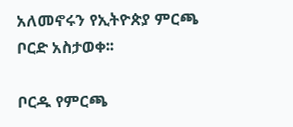አለመኖሩን የኢትዮጵያ ምርጫ ቦርድ አስታወቀ፡፡

ቦርዱ የምርጫ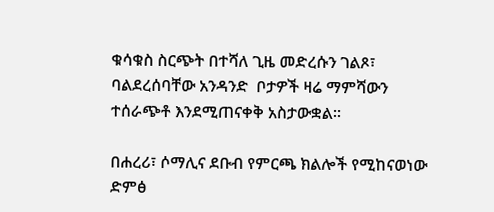ቁሳቁስ ስርጭት በተሻለ ጊዜ መድረሱን ገልጾ፣ ባልደረሰባቸው አንዳንድ  ቦታዎች ዛሬ ማምሻውን ተሰራጭቶ እንደሚጠናቀቅ አስታውቋል።

በሐረሪ፣ ሶማሊና ደቡብ የምርጫ ክልሎች የሚከናወነው ድምፅ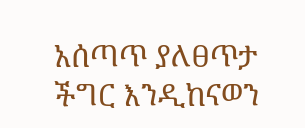አሰጣጥ ያለፀጥታ ችግር እንዲከናወን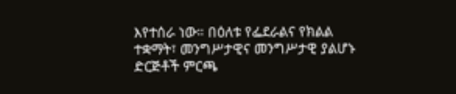እየተሰራ ነው። በዕለቱ የፌደራልና የክልል ተቋማት፣ መንግሥታዊና መንግሥታዊ ያልሆኑ ድርጅቶች ምርጫ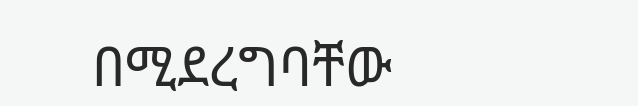በሚደረግባቸው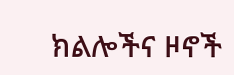ክልሎችና ዞኖች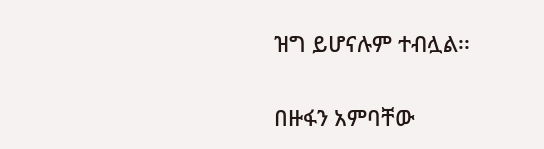ዝግ ይሆናሉም ተብሏል፡፡

በዙፋን አምባቸው